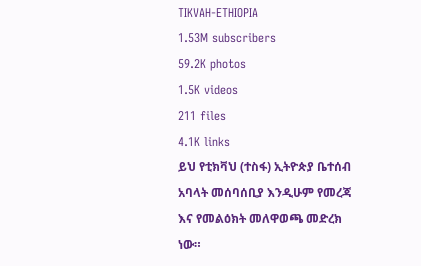TIKVAH-ETHIOPIA
1.53M subscribers
59.2K photos
1.5K videos
211 files
4.1K links
ይህ የቲክቫህ (ተስፋ) ኢትዮጵያ ቤተሰብ አባላት መሰባሰቢያ እንዲሁም የመረጃ እና የመልዕክት መለዋወጫ መድረክ ነው።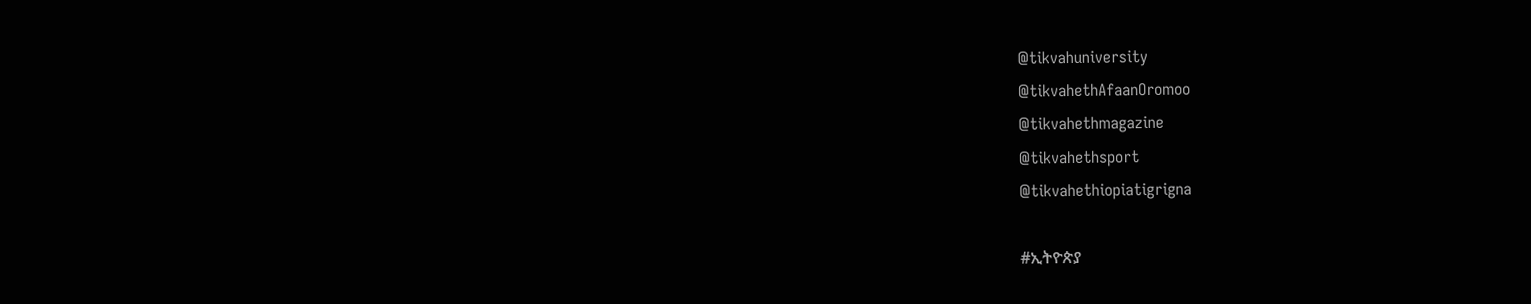@tikvahuniversity
@tikvahethAfaanOromoo
@tikvahethmagazine
@tikvahethsport
@tikvahethiopiatigrigna

#ኢትዮጵያ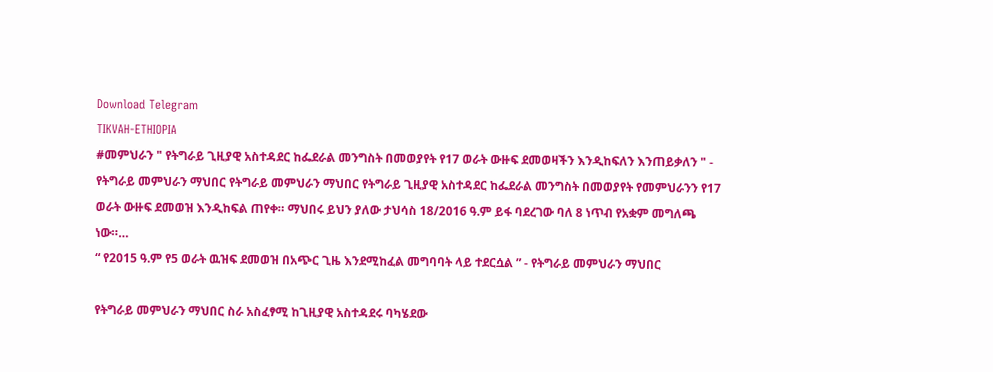Download Telegram
TIKVAH-ETHIOPIA
#መምህራን " የትግራይ ጊዚያዊ አስተዳደር ከፌደራል መንግስት በመወያየት የ17 ወራት ውዙፍ ደመወዛችን እንዲከፍለን እንጠይቃለን " - የትግራይ መምህራን ማህበር የትግራይ መምህራን ማህበር የትግራይ ጊዚያዊ አስተዳደር ከፌደራል መንግስት በመወያየት የመምህራንን የ17 ወራት ውዙፍ ደመወዝ እንዲከፍል ጠየቀ። ማህበሩ ይህን ያለው ታህሳስ 18/2016 ዓ.ም ይፋ ባደረገው ባለ 8 ነጥብ የአቋም መግለጫ ነው።…
“ የ2015 ዓ.ም የ5 ወራት ዉዝፍ ደመወዝ በአጭር ጊዜ እንደሚከፈል መግባባት ላይ ተደርሷል ” - የትግራይ መምህራን ማህበር

የትግራይ መምህራን ማህበር ስራ አስፈፃሚ ከጊዚያዊ አስተዳደሩ ባካሄደው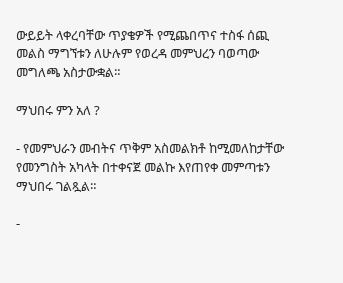ውይይት ላቀረባቸው ጥያቄዎች የሚጨበጥና ተስፋ ሰጪ መልስ ማግኘቱን ለሁሉም የወረዳ መምህረን ባወጣው መግለጫ አስታውቋል።

ማህበሩ ምን አለ ?

- የመምህራን መብትና ጥቅም አስመልክቶ ከሚመለከታቸው የመንግስት አካላት በተቀናጀ መልኩ እየጠየቀ መምጣቱን ማህበሩ ገልጿል።

-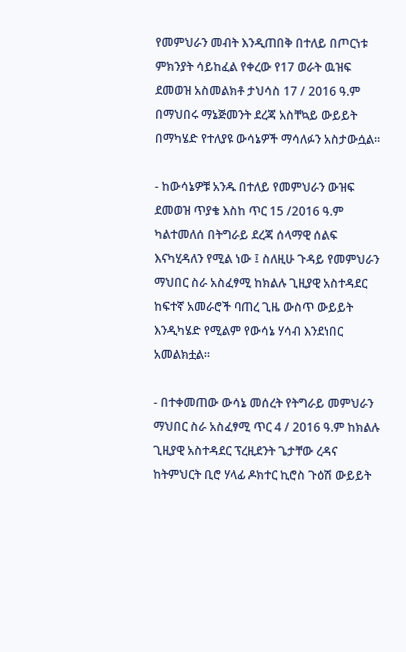የመምህራን መብት እንዲጠበቅ በተለይ በጦርነቱ ምክንያት ሳይከፈል የቀረው የ17 ወራት ዉዝፍ ደመወዝ አስመልክቶ ታህሳስ 17 / 2016 ዓ.ም በማህበሩ ማኔጅመንት ደረጃ አስቸኳይ ውይይት በማካሄድ የተለያዩ ውሳኔዎች ማሳለፉን አስታውሷል።

- ከውሳኔዎቹ አንዱ በተለይ የመምህራን ውዝፍ ደመወዝ ጥያቄ እስከ ጥር 15 /2016 ዓ.ም ካልተመለሰ በትግራይ ደረጃ ሰላማዊ ሰልፍ እናካሂዳለን የሚል ነው ፤ ስለዚሁ ጉዳይ የመምህራን ማህበር ስራ አስፈፃሚ ከክልሉ ጊዚያዊ አስተዳደር ከፍተኛ አመራሮች ባጠረ ጊዜ ውስጥ ውይይት እንዲካሄድ የሚልም የውሳኔ ሃሳብ እንደነበር አመልክቷል።

- በተቀመጠው ውሳኔ መሰረት የትግራይ መምህራን ማህበር ስራ አስፈፃሚ ጥር 4 / 2016 ዓ.ም ከክልሉ ጊዚያዊ አስተዳደር ፕረዚደንት ጌታቸው ረዳና ከትምህርት ቢሮ ሃላፊ ዶክተር ኪሮስ ጉዕሽ ውይይት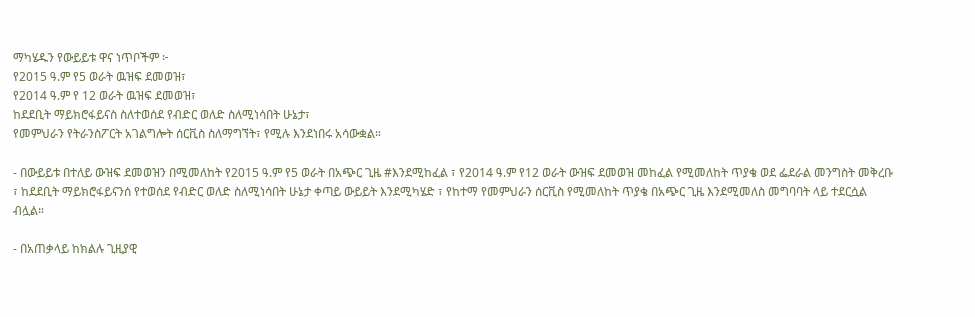ማካሄዱን የውይይቱ ዋና ነጥቦችም ፦
የ2015 ዓ.ም የ5 ወራት ዉዝፍ ደመወዝ፣
የ2014 ዓ.ም የ 12 ወራት ዉዝፍ ደመወዝ፣
ከደደቢት ማይክሮፋይናስ ስለተወሰደ የብድር ወለድ ስለሚነሳበት ሁኔታ፣
የመምህራን የትራንስፖርት አገልግሎት ሰርቪስ ስለማግኘት፣ የሚሉ እንደነበሩ አሳውቋል።

- በውይይቱ በተለይ ውዝፍ ደመወዝን በሚመለከት የ2015 ዓ.ም የ5 ወራት በአጭር ጊዜ #እንደሚከፈል ፣ የ2014 ዓ.ም የ12 ወራት ውዝፍ ደመወዝ መከፈል የሚመለከት ጥያቄ ወደ ፌደራል መንግስት መቅረቡ ፣ ከደደቢት ማይክሮፋይናንሰ የተወሰደ የብድር ወለድ ስለሚነሳበት ሁኔታ ቀጣይ ውይይት እንደሚካሄድ ፣ የከተማ የመምህራን ሰርቪስ የሚመለከት ጥያቄ በአጭር ጊዜ እንደሚመለስ መግባባት ላይ ተደርሷል ብሏል።

- በአጠቃላይ ከክልሉ ጊዚያዊ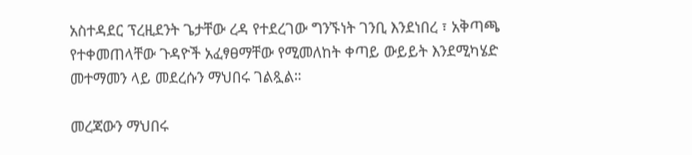አስተዳደር ፕረዚደንት ጌታቸው ረዳ የተደረገው ግንኙነት ገንቢ እንደነበረ ፣ አቅጣጫ የተቀመጠላቸው ጉዳዮች አፈፃፀማቸው የሚመለከት ቀጣይ ውይይት እንደሚካሄድ መተማመን ላይ መደረሱን ማህበሩ ገልጿል።

መረጃውን ማህበሩ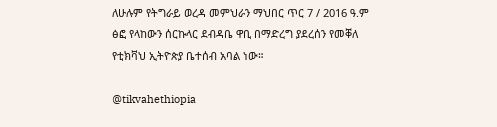ለሁሉም የትግራይ ወረዳ መምህራን ማህበር ጥር 7 / 2016 ዓ.ም ፅፎ የላከውን ሰርኩላር ደብዳቤ ዋቢ በማድረግ ያደረሰን የመቐለ የቲክቫህ ኢትዮጵያ ቤተሰብ አባል ነው።

@tikvahethiopia